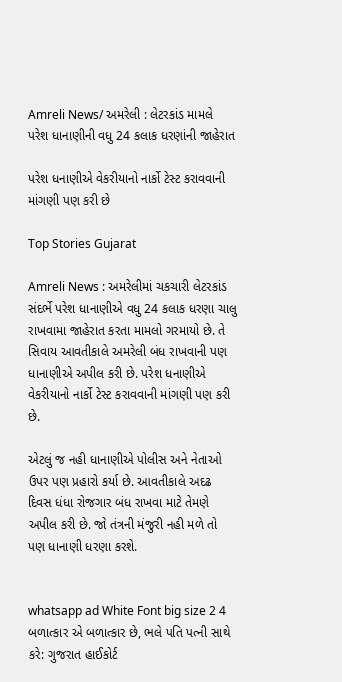Amreli News/ અમરેલી : લેટરકાંડ મામલે પરેશ ધાનાણીની વધુ 24 કલાક ધરણાંની જાહેરાત

પરેશ ધનાણીએ વેકરીયાનો નાર્કો ટેસ્ટ કરાવવાની માંગણી પણ કરી છે

Top Stories Gujarat

Amreli News : અમરેલીમાં ચકચારી લેટરકાંડ સંદર્ભે પરેશ ધાનાણીએ વધુ 24 કલાક ધરણા ચાલુ રાખવામા જાહેરાત કરતા મામલો ગરમાયો છે. તે સિવાય આવતીકાલે અમરેલી બંધ રાખવાની પણ ધાનાણીએ અપીલ કરી છે. પરેશ ધનાણીએ વેકરીયાનો નાર્કો ટેસ્ટ કરાવવાની માંગણી પણ કરી છે.

એટલું જ નહી ધાનાણીએ પોલીસ અને નેતાઓ ઉપર પણ પ્રહારો કર્યા છે. આવતીકાલે અદઢ દિવસ ધંધા રોજગાર બંધ રાખવા માટે તેમણે અપીલ કરી છે. જો તંત્રની મંજુરી નહી મળે તો પણ ધાનાણી ધરણા કરશે.


whatsapp ad White Font big size 2 4 બળાત્કાર એ બળાત્કાર છે, ભલે પતિ પત્ની સાથે કરે: ગુજરાત હાઈકોર્ટ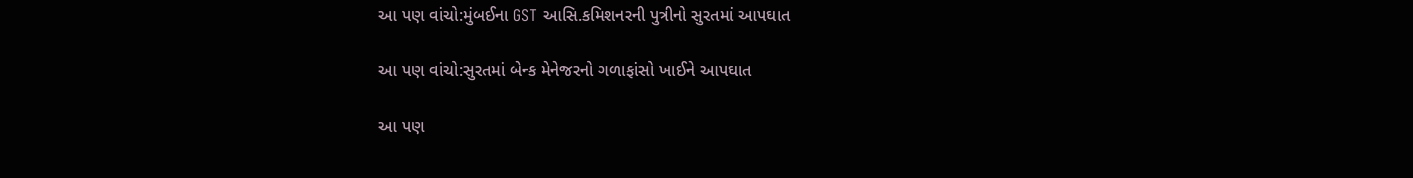આ પણ વાંચો:મુંબઈના GST આસિ.કમિશનરની પુત્રીનો સુરતમાં આપઘાત

આ પણ વાંચો:સુરતમાં બેન્ક મેનેજરનો ગળાફાંસો ખાઈને આપઘાત

આ પણ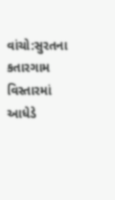વાંચો:સુરતના કતારગામ વિસ્તારમાં આધેડે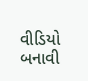વીડિયો બનાવી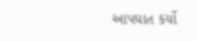આપઘાત કર્યો